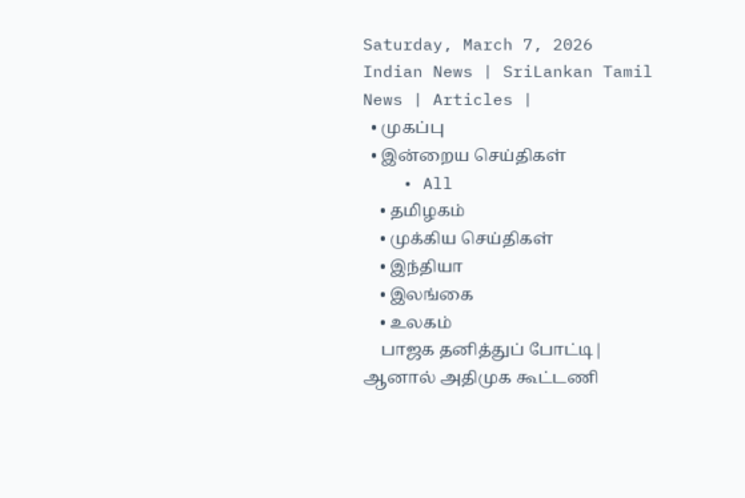Saturday, March 7, 2026
Indian News | SriLankan Tamil News | Articles |
  • முகப்பு
  • இன்றைய செய்திகள்
    • All
    • தமிழகம்
    • முக்கிய செய்திகள்
    • இந்தியா
    • இலங்கை
    • உலகம்
    பாஜக தனித்துப் போட்டி| ஆனால் அதிமுக கூட்டணி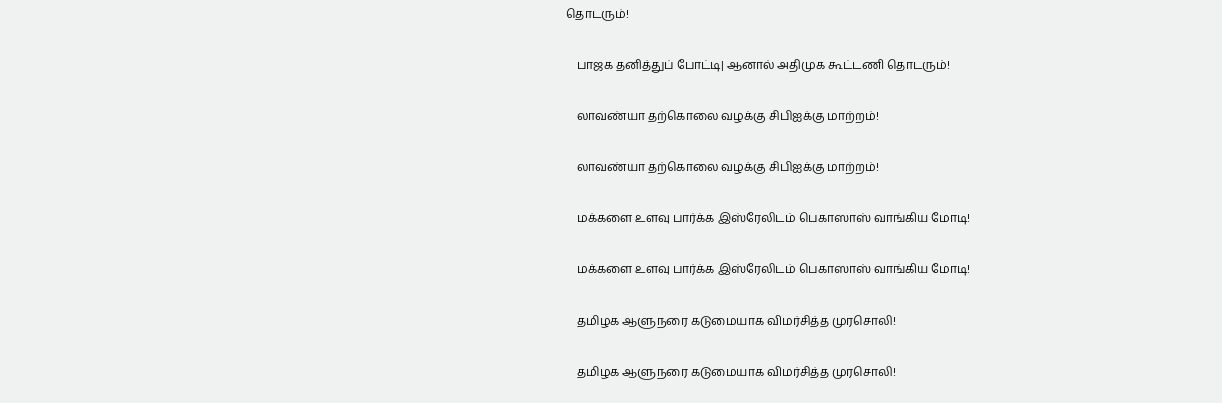தொடரும்!

    பாஜக தனித்துப் போட்டி| ஆனால் அதிமுக கூட்டணி தொடரும்!

    லாவண்யா தற்கொலை வழக்கு சிபிஐக்கு மாற்றம்!

    லாவண்யா தற்கொலை வழக்கு சிபிஐக்கு மாற்றம்!

    மக்களை உளவு பார்க்க இஸ்ரேலிடம் பெகாஸாஸ் வாங்கிய மோடி!

    மக்களை உளவு பார்க்க இஸ்ரேலிடம் பெகாஸாஸ் வாங்கிய மோடி!

    தமிழக ஆளுநரை கடுமையாக விமர்சித்த முரசொலி!

    தமிழக ஆளுநரை கடுமையாக விமர்சித்த முரசொலி!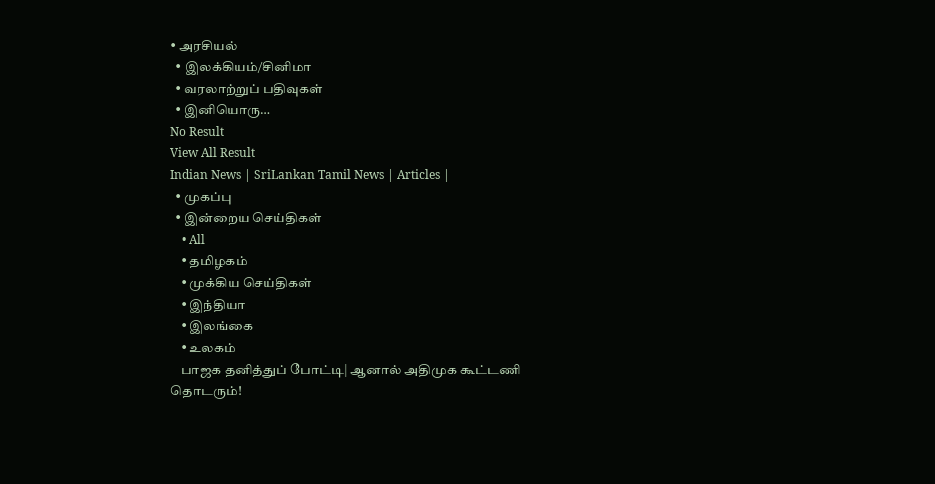• அரசியல்
  • இலக்கியம்/சினிமா
  • வரலாற்றுப் பதிவுகள்
  • இனியொரு…
No Result
View All Result
Indian News | SriLankan Tamil News | Articles |
  • முகப்பு
  • இன்றைய செய்திகள்
    • All
    • தமிழகம்
    • முக்கிய செய்திகள்
    • இந்தியா
    • இலங்கை
    • உலகம்
    பாஜக தனித்துப் போட்டி| ஆனால் அதிமுக கூட்டணி தொடரும்!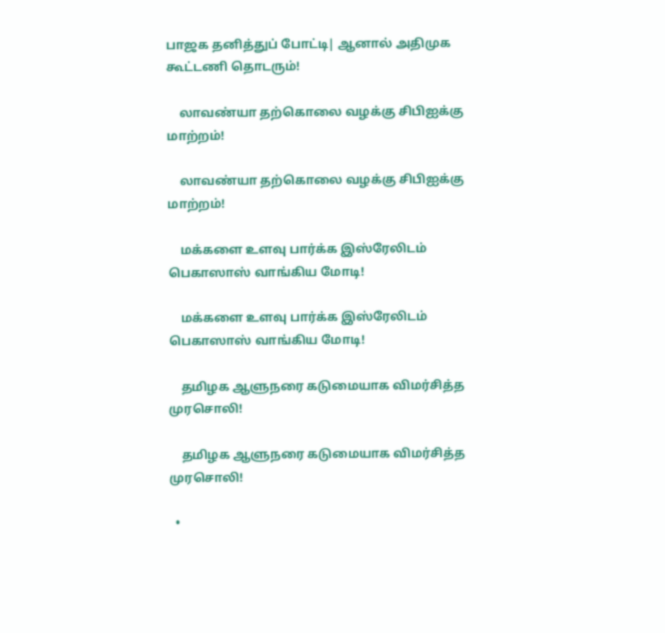பாஜக தனித்துப் போட்டி| ஆனால் அதிமுக கூட்டணி தொடரும்!

    லாவண்யா தற்கொலை வழக்கு சிபிஐக்கு மாற்றம்!

    லாவண்யா தற்கொலை வழக்கு சிபிஐக்கு மாற்றம்!

    மக்களை உளவு பார்க்க இஸ்ரேலிடம் பெகாஸாஸ் வாங்கிய மோடி!

    மக்களை உளவு பார்க்க இஸ்ரேலிடம் பெகாஸாஸ் வாங்கிய மோடி!

    தமிழக ஆளுநரை கடுமையாக விமர்சித்த முரசொலி!

    தமிழக ஆளுநரை கடுமையாக விமர்சித்த முரசொலி!

  •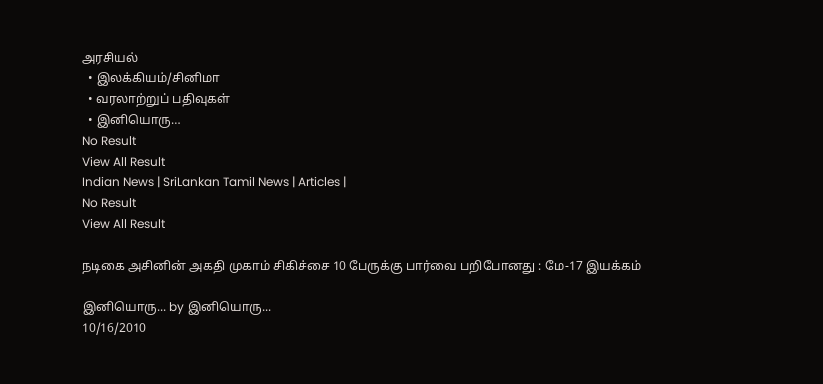அரசியல்
  • இலக்கியம்/சினிமா
  • வரலாற்றுப் பதிவுகள்
  • இனியொரு…
No Result
View All Result
Indian News | SriLankan Tamil News | Articles |
No Result
View All Result

நடிகை அசினின் அகதி முகாம் சிகிச்சை 10 பேருக்கு பார்வை பறிபோனது : மே-17 இயக்கம்

இனியொரு... by இனியொரு...
10/16/2010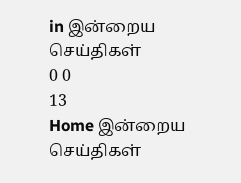in இன்றைய செய்திகள்
0 0
13
Home இன்றைய செய்திகள்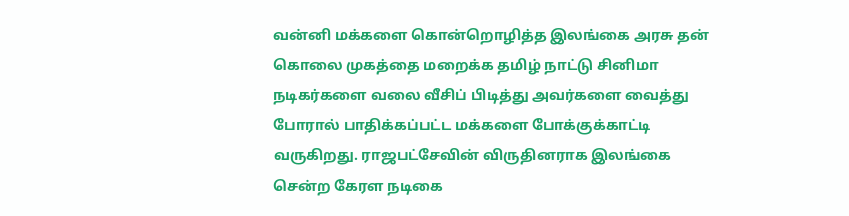வன்னி மக்களை கொன்றொழித்த இலங்கை அரசு தன் கொலை முகத்தை மறைக்க தமிழ் நாட்டு சினிமா நடிகர்களை வலை வீசிப் பிடித்து அவர்களை வைத்து போரால் பாதிக்கப்பட்ட மக்களை போக்குக்காட்டி வருகிறது. ராஜபட்சேவின் விருதினராக இலங்கை சென்ற கேரள நடிகை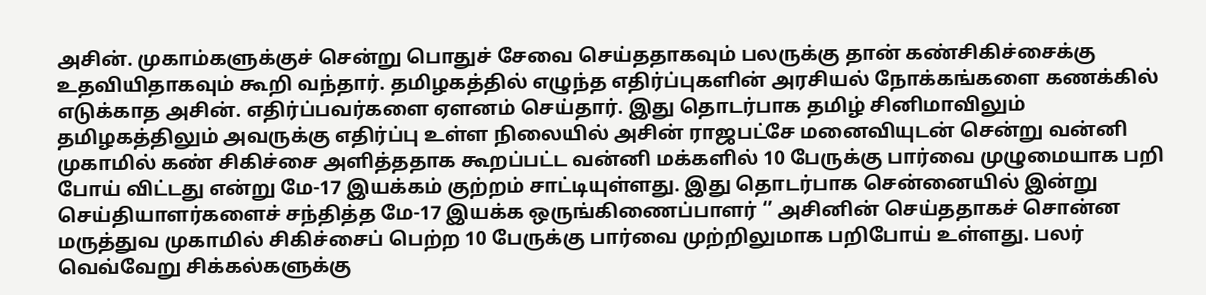அசின். முகாம்களுக்குச் சென்று பொதுச் சேவை செய்ததாகவும் பலருக்கு தான் கண்சிகிச்சைக்கு உதவியிதாகவும் கூறி வந்தார். தமிழகத்தில் எழுந்த எதிர்ப்புகளின் அரசியல் நோக்கங்களை கணக்கில் எடுக்காத அசின். எதிர்ப்பவர்களை ஏளனம் செய்தார். இது தொடர்பாக தமிழ் சினிமாவிலும் தமிழகத்திலும் அவருக்கு எதிர்ப்பு உள்ள நிலையில் அசின் ராஜபட்சே மனைவியுடன் சென்று வன்னி முகாமில் கண் சிகிச்சை அளித்ததாக கூறப்பட்ட வன்னி மக்களில் 10 பேருக்கு பார்வை முழுமையாக பறி போய் விட்டது என்று மே-17 இயக்கம் குற்றம் சாட்டியுள்ளது. இது தொடர்பாக சென்னையில் இன்று செய்தியாளர்களைச் சந்தித்த மே-17 இயக்க ஒருங்கிணைப்பாளர் ‘’ அசினின் செய்ததாகச் சொன்ன மருத்துவ முகாமில் சிகிச்சைப் பெற்ற 10 பேருக்கு பார்வை முற்றிலுமாக பறிபோய் உள்ளது. பலர் வெவ்வேறு சிக்கல்களுக்கு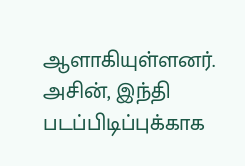ஆளாகியுள்ளனர். அசின், இந்தி படப்பிடிப்புக்காக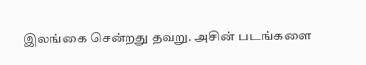இலங்கை சென்றது தவறு. அசின் படங்களை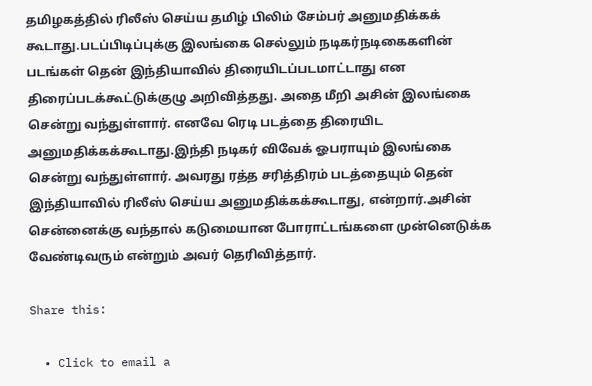தமிழகத்தில் ரிலீஸ் செய்ய தமிழ் பிலிம் சேம்பர் அனுமதிக்கக் கூடாது.படப்பிடிப்புக்கு இலங்கை செல்லும் நடிகர்நடிகைகளின் படங்கள் தென் இந்தியாவில் திரையிடப்படமாட்டாது என திரைப்படக்கூட்டுக்குழு அறிவித்தது. அதை மீறி அசின் இலங்கை சென்று வந்துள்ளார். எனவே ரெடி படத்தை திரையிட அனுமதிக்கக்கூடாது.இந்தி நடிகர் விவேக் ஓபராயும் இலங்கை சென்று வந்துள்ளார். அவரது ரத்த சரித்திரம் படத்தையும் தென் இந்தியாவில் ரிலீஸ் செய்ய அனுமதிக்கக்கூடாது, என்றார்.அசின் சென்னைக்கு வந்தால் கடுமையான போராட்டங்களை முன்னெடுக்க வேண்டிவரும் என்றும் அவர் தெரிவித்தார்.

Share this:

  • Click to email a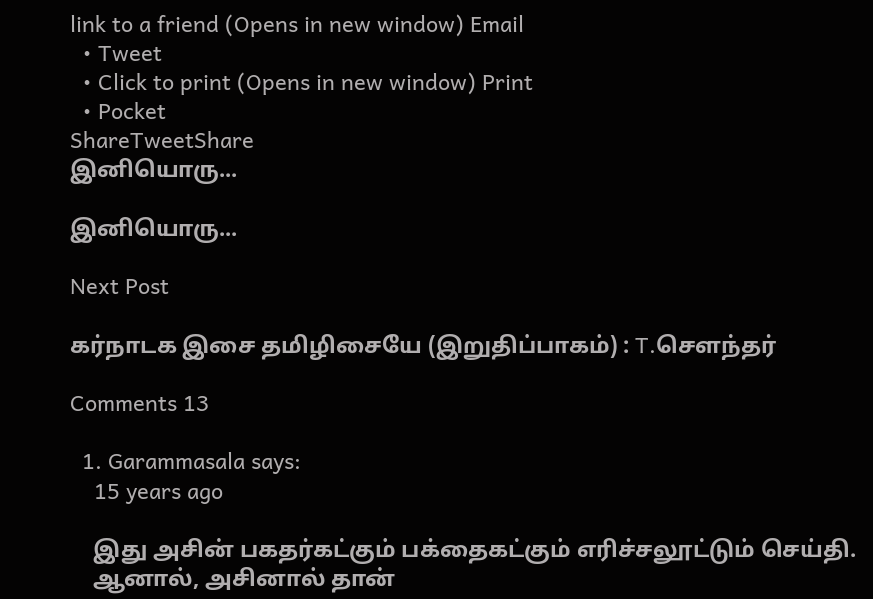link to a friend (Opens in new window) Email
  • Tweet
  • Click to print (Opens in new window) Print
  • Pocket
ShareTweetShare
இனியொரு...

இனியொரு...

Next Post

கர்நாடக இசை தமிழிசையே (இறுதிப்பாகம்) : T.செளந்தர்

Comments 13

  1. Garammasala says:
    15 years ago

    இது அசின் பகதர்கட்கும் பக்தைகட்கும் எரிச்சலூட்டும் செய்தி.
    ஆனால், அசினால் தான்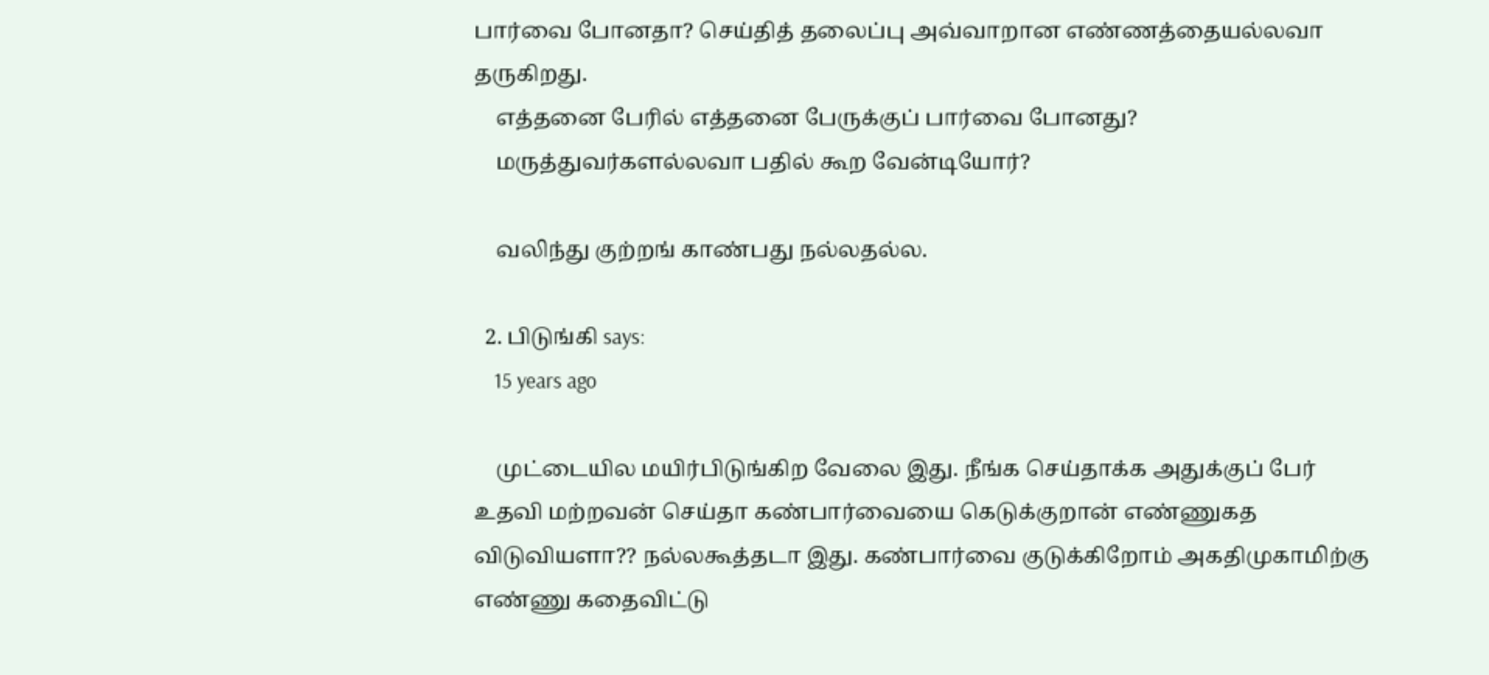பார்வை போனதா? செய்தித் தலைப்பு அவ்வாறான எண்ணத்தையல்லவா தருகிறது.
    எத்தனை பேரில் எத்தனை பேருக்குப் பார்வை போனது?
    மருத்துவர்களல்லவா பதில் கூற வேன்டியோர்?

    வலிந்து குற்றங் காண்பது நல்லதல்ல.

  2. பிடுங்கி says:
    15 years ago

    முட்டையில மயிர்பிடுங்கிற வேலை இது. நீங்க செய்தாக்க அதுக்குப் பேர் உதவி மற்றவன் செய்தா கண்பார்வையை கெடுக்குறான் எண்ணுகத விடுவியளா?? நல்லகூத்தடா இது. கண்பார்வை குடுக்கிறோம் அகதிமுகாமிற்கு எண்ணு கதைவிட்டு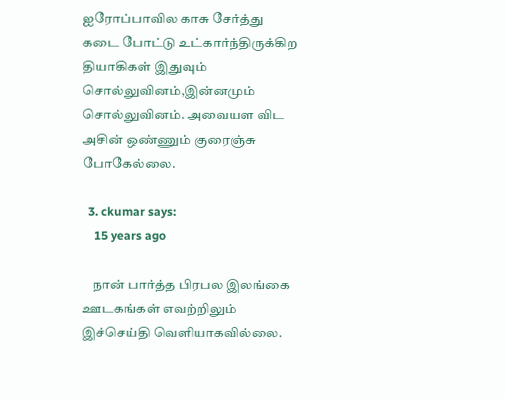ஐரோப்பாவில காசு சேர்த்து கடை போட்டு உட்கார்ந்திருக்கிற தியாகிகள் இதுவும் சொல்லுவினம்,இன்னமும் சொல்லுவினம். அவையள விட அசின் ஒண்ணும் குரைஞ்சு போகேல்லை.

  3. ckumar says:
    15 years ago

    நான் பார்த்த பிரபல இலங்கை ஊடகங்கள் எவற்றிலும் இச்செய்தி வெளியாகவில்லை.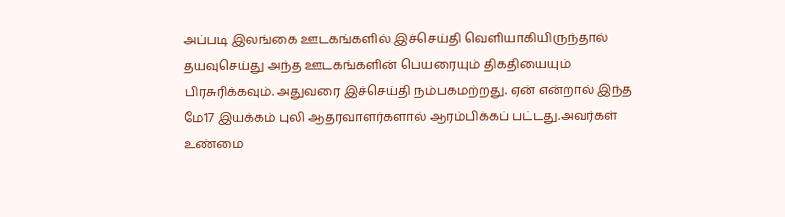அப்படி இலங்கை ஊடகங்களில் இச்செய்தி வெளியாகியிருந்தால் தயவுசெய்து அந்த ஊடகங்களின் பெயரையும் திகதியையும் பிரசுரிக்கவும். அதுவரை இச்செய்தி நம்பகமற்றது. ஏன் என்றால் இந்த மே17 இயக்கம் புலி ஆதரவாளர்களால் ஆரம்பிக்கப் பட்டது.அவர்கள் உண்மை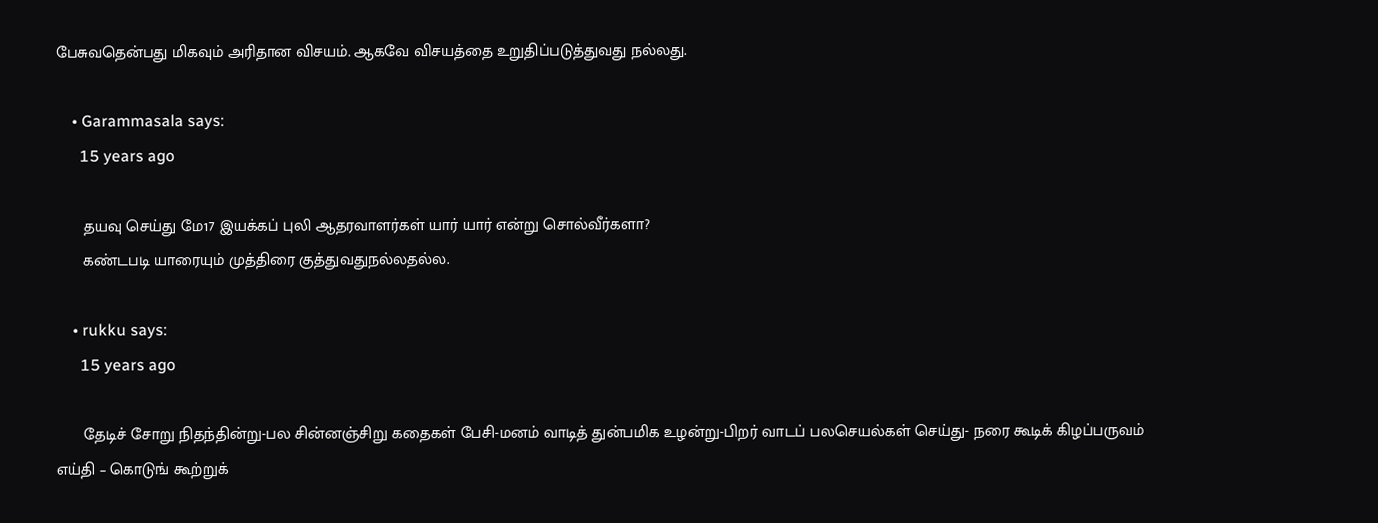பேசுவதென்பது மிகவும் அரிதான விசயம். ஆகவே விசயத்தை உறுதிப்படுத்துவது நல்லது.

    • Garammasala says:
      15 years ago

      தயவு செய்து மே17 இயக்கப் புலி ஆதரவாளர்கள் யார் யார் என்று சொல்வீர்களா?
      கண்டபடி யாரையும் முத்திரை குத்துவதுநல்லதல்ல.

    • rukku says:
      15 years ago

      தேடிச் சோறு நிதந்தின்று-பல சின்னஞ்சிறு கதைகள் பேசி-மனம் வாடித் துன்பமிக உழன்று-பிறர் வாடப் பலசெயல்கள் செய்து- நரை கூடிக் கிழப்பருவம் எய்தி – கொடுங் கூற்றுக்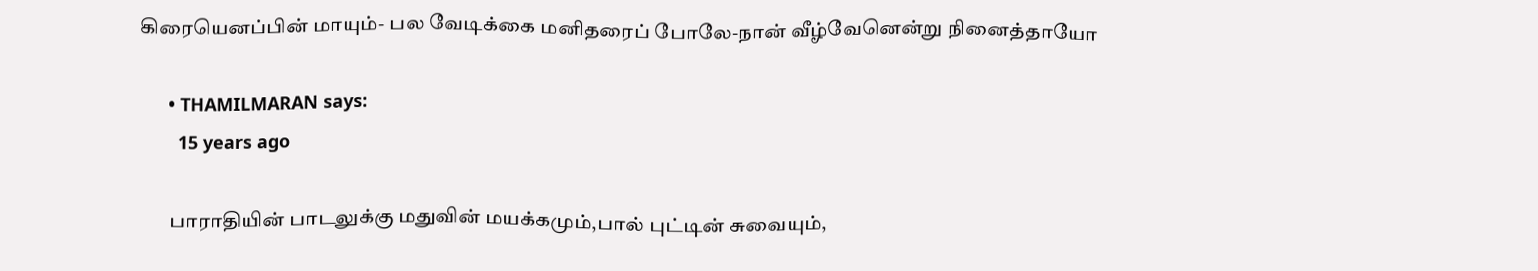கிரையெனப்பின் மாயும்- பல வேடிக்கை மனிதரைப் போலே-நான் வீழ்வேனென்று நினைத்தாயோ

      • THAMILMARAN says:
        15 years ago

        பாராதியின் பாடலுக்கு மதுவின் மயக்கமும்,பால் புட்டின் சுவையும்,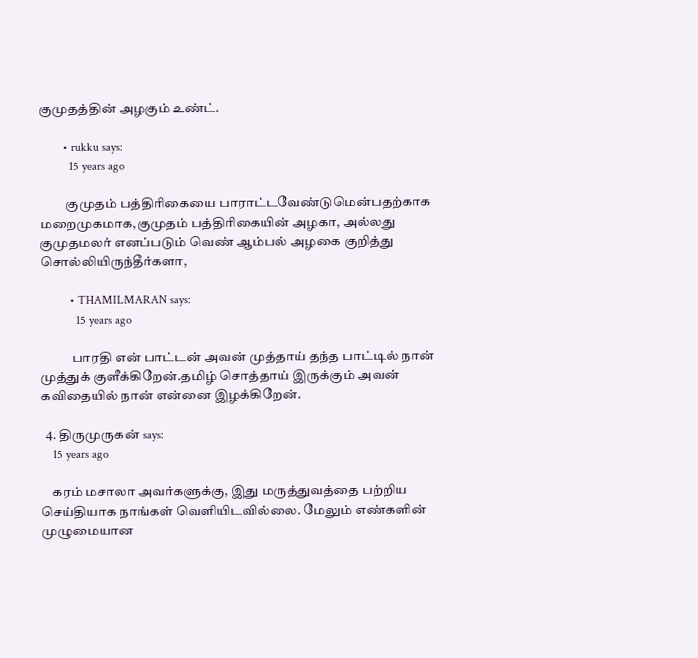குமுதத்தின் அழகும் உண்ட்.

        • rukku says:
          15 years ago

          குமுதம் பத்திரிகையை பாராட்டவேண்டுமென்பதற்காக மறைமுகமாக,குமுதம் பத்திரிகையின் அழகா, அல்லது குமுதமலர் எனப்படும் வெண் ஆம்பல் அழகை குறித்து சொல்லியிருந்தீர்களா,

          • THAMILMARAN says:
            15 years ago

            பாரதி என் பாட்டன் அவன் முத்தாய் தந்த பாட்டில் நான் முத்துக் குளீக்கிறேன்.தமிழ் சொத்தாய் இருக்கும் அவன் கவிதையில் நான் என்னை இழக்கிறேன்.

  4. திருமுருகன் says:
    15 years ago

    கரம் மசாலா அவர்களுக்கு, இது மருத்துவத்தை பற்றிய செய்தியாக நாங்கள் வெளியிடவில்லை. மேலும் எண்களின் முழுமையான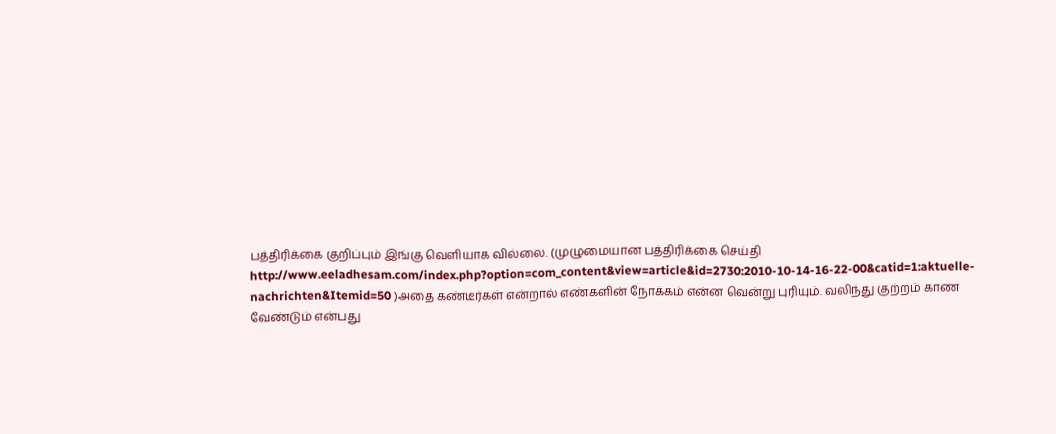பத்திரிக்கை குறிப்பும் இங்கு வெளியாக வில்லை. (முழுமையான பத்திரிக்கை செய்தி http://www.eeladhesam.com/index.php?option=com_content&view=article&id=2730:2010-10-14-16-22-00&catid=1:aktuelle-nachrichten&Itemid=50 )அதை கண்டீர்கள் என்றால் எண்களின் நோக்கம் என்ன வென்று புரியும். வலிந்து குற்றம் காண வேண்டும் என்பது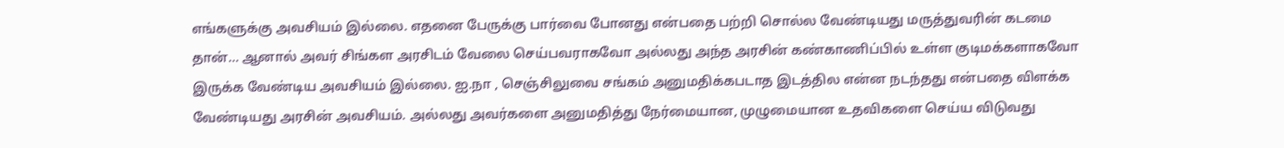எங்களுக்கு அவசியம் இல்லை. எதனை பேருக்கு பார்வை போனது என்பதை பற்றி சொல்ல வேண்டியது மருத்துவரின் கடமை தான்… ஆனால் அவர் சிங்கள அரசிடம் வேலை செய்பவராகவோ அல்லது அந்த அரசின் கண்காணிப்பில் உள்ள குடிமக்களாகவோ இருக்க வேண்டிய அவசியம் இல்லை. ஐ.நா , செஞ்சிலுவை சங்கம் அனுமதிக்கபடாத இடத்தில என்ன நடந்தது என்பதை விளக்க வேண்டியது அரசின் அவசியம். அல்லது அவர்களை அனுமதித்து நேர்மையான, முழுமையான உதவிகளை செய்ய விடுவது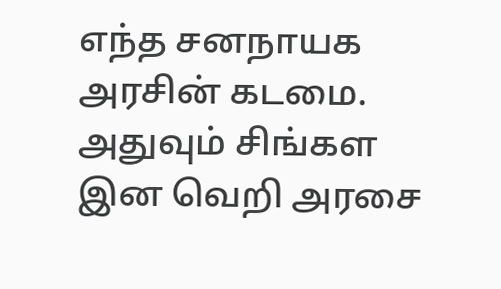எந்த சனநாயக அரசின் கடமை. அதுவும் சிங்கள இன வெறி அரசை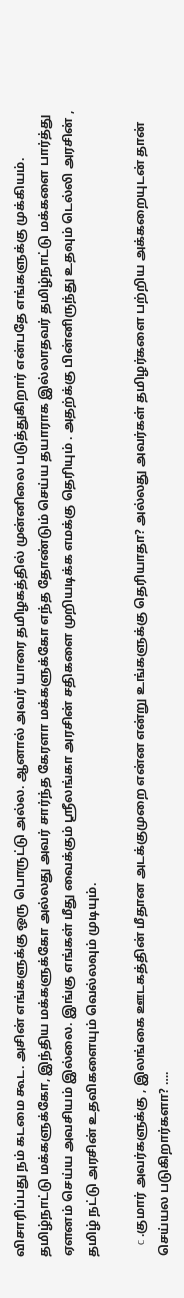விசாரிப்பது நம் கடமை கூட. அசின் எங்களுக்கு ஒரு பொருட்டு அல்ல. ஆனால் அவர் யாரை தமிழகத்தில் முன்னிலை படுத்துகிறார் என்பதே எங்களுக்கு முக்கியம். தமிழ்நாட்டு மக்களுக்கோ, இந்திய மக்களுக்கோ அல்லது அவர் சார்ந்த கேரளா மக்களுக்கோ எந்த தோண்டும் செய்ய தயாராக இல்லாதவர் தமிழ்நாட்டு மக்களை பார்த்து ஏளனம் செய்ய அவசியம் இல்லை. இங்கு எங்கள் மீது வைக்கும் ஸ்ரீலங்கா அரசின் சதிகளை முறியடிக்க எமக்கு தெரியும் . அதற்க்கு பின்னிருந்து உதவும் டெல்லி அரசின் , தமிழ் நட்டு அரசின் உதவிகளையும் வெல்லவும் முடியும்.

    c .குமார் அவர்களுக்கு , இலங்கை ஊடகத்தின் மீதான அடக்குமுறை என்ன என்று உங்களுக்கு தெரியாதா? அல்லது அவர்கள் தமிழர்களை பற்றிய அக்கறையுடன் தான் செய்யல படுகிறார்களா? ….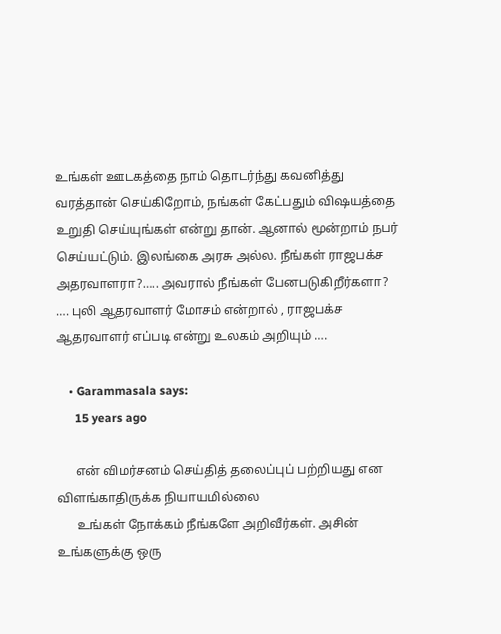உங்கள் ஊடகத்தை நாம் தொடர்ந்து கவனித்து வரத்தான் செய்கிறோம், நங்கள் கேட்பதும் விஷயத்தை உறுதி செய்யுங்கள் என்று தான். ஆனால் மூன்றாம் நபர் செய்யட்டும். இலங்கை அரசு அல்ல. நீங்கள் ராஜபக்ச அதரவாளரா?….. அவரால் நீங்கள் பேனபடுகிறீர்களா? …. புலி ஆதரவாளர் மோசம் என்றால் , ராஜபக்ச ஆதரவாளர் எப்படி என்று உலகம் அறியும் ….

    • Garammasala says:
      15 years ago

      என் விமர்சனம் செய்தித் தலைப்புப் பற்றியது என விளங்காதிருக்க நியாயமில்லை
      உங்கள் நோக்கம் நீங்களே அறிவீர்கள். அசின் உங்களுக்கு ஒரு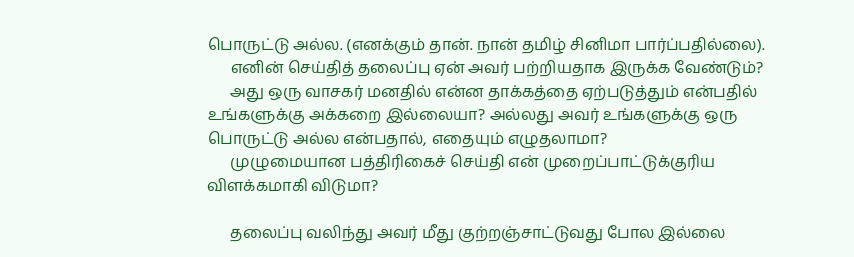பொருட்டு அல்ல. (எனக்கும் தான். நான் தமிழ் சினிமா பார்ப்பதில்லை).
      எனின் செய்தித் தலைப்பு ஏன் அவர் பற்றியதாக இருக்க வேண்டும்?
      அது ஒரு வாசகர் மனதில் என்ன தாக்கத்தை ஏற்படுத்தும் என்பதில் உங்களுக்கு அக்கறை இல்லையா? அல்லது அவர் உங்களுக்கு ஒரு பொருட்டு அல்ல என்பதால், எதையும் எழுதலாமா?
      முழுமையான பத்திரிகைச் செய்தி என் முறைப்பாட்டுக்குரிய விளக்கமாகி விடுமா?

      தலைப்பு வலிந்து அவர் மீது குற்றஞ்சாட்டுவது போல இல்லை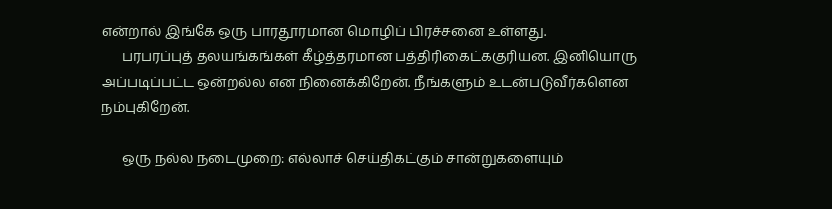என்றால் இங்கே ஒரு பாரதூரமான மொழிப் பிரச்சனை உள்ளது.
      பரபரப்புத் தலயங்கங்கள் கீழ்த்தரமான பத்திரிகைட்ககுரியன. இனியொரு அப்படிப்பட்ட ஒன்றல்ல என நினைக்கிறேன். நீங்களும் உடன்படுவீர்களென நம்புகிறேன்.

      ஒரு நல்ல நடைமுறை: எல்லாச் செய்திகட்கும் சான்றுகளையும்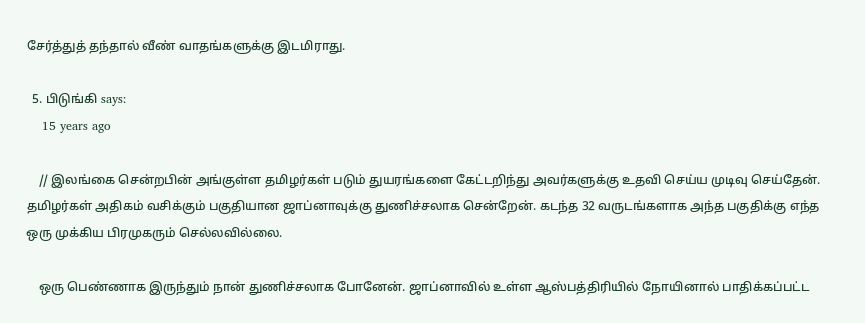சேர்த்துத் தந்தால் வீண் வாதங்களுக்கு இடமிராது.

  5. பிடுங்கி says:
    15 years ago

    // இலங்கை சென்றபின் அங்குள்ள தமிழர்கள் படும் துயரங்களை கேட்டறிந்து அவர்களுக்கு உதவி செய்ய முடிவு செய்தேன். தமிழர்கள் அதிகம் வசிக்கும் பகுதியான ஜாப்னாவுக்கு துணிச்சலாக சென்றேன். கடந்த 32 வருடங்களாக அந்த பகுதிக்கு எந்த ஒரு முக்கிய பிரமுகரும் செல்லவில்லை.

    ஒரு பெண்ணாக இருந்தும் நான் துணிச்சலாக போனேன். ஜாப்னாவில் உள்ள ஆஸ்பத்திரியில் நோயினால் பாதிக்கப்பட்ட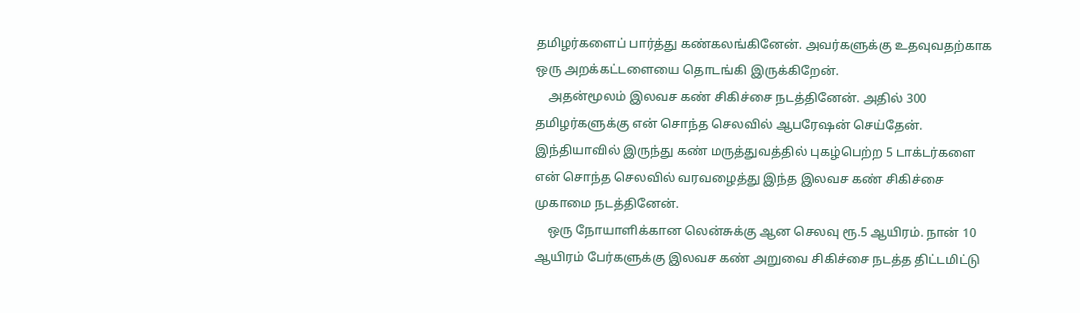தமிழர்களைப் பார்த்து கண்கலங்கினேன். அவர்களுக்கு உதவுவதற்காக ஒரு அறக்கட்டளையை தொடங்கி இருக்கிறேன்.
    அதன்மூலம் இலவச கண் சிகிச்சை நடத்தினேன். அதில் 300 தமிழர்களுக்கு என் சொந்த செலவில் ஆபரேஷன் செய்தேன். இந்தியாவில் இருந்து கண் மருத்துவத்தில் புகழ்பெற்ற 5 டாக்டர்களை என் சொந்த செலவில் வரவழைத்து இந்த இலவச கண் சிகிச்சை முகாமை நடத்தினேன்.
    ஒரு நோயாளிக்கான லென்சுக்கு ஆன செலவு ரூ.5 ஆயிரம். நான் 10 ஆயிரம் பேர்களுக்கு இலவச கண் அறுவை சிகிச்சை நடத்த திட்டமிட்டு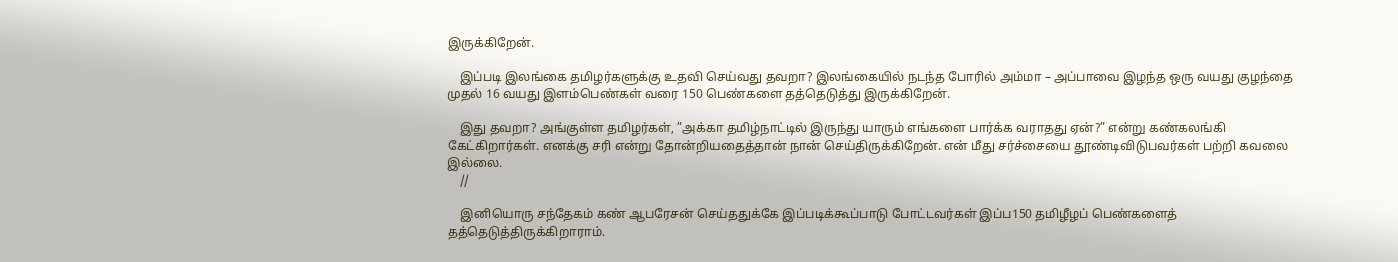இருக்கிறேன்.

    இப்படி இலங்கை தமிழர்களுக்கு உதவி செய்வது தவறா? இலங்கையில் நடந்த போரில் அம்மா – அப்பாவை இழந்த ஒரு வயது குழந்தை முதல் 16 வயது இளம்பெண்கள் வரை 150 பெண்களை தத்தெடுத்து இருக்கிறேன்.

    இது தவறா? அங்குள்ள தமிழர்கள், ”அக்கா தமிழ்நாட்டில் இருந்து யாரும் எங்களை பார்க்க வராதது ஏன்?” என்று கண்கலங்கி கேட்கிறார்கள். எனக்கு சரி என்று தோன்றியதைத்தான் நான் செய்திருக்கிறேன். என் மீது சர்ச்சையை தூண்டிவிடுபவர்கள் பற்றி கவலை இல்லை.
    //

    இனியொரு சந்தேகம் கண் ஆபரேசன் செய்ததுக்கே இப்படிக்கூப்பாடு போட்டவர்கள் இப்ப150 தமிழீழப் பெண்களைத் தத்தெடுத்திருக்கிறாராம்.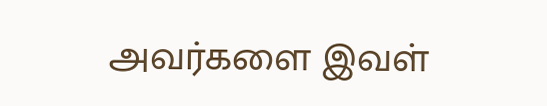அவர்களை இவள்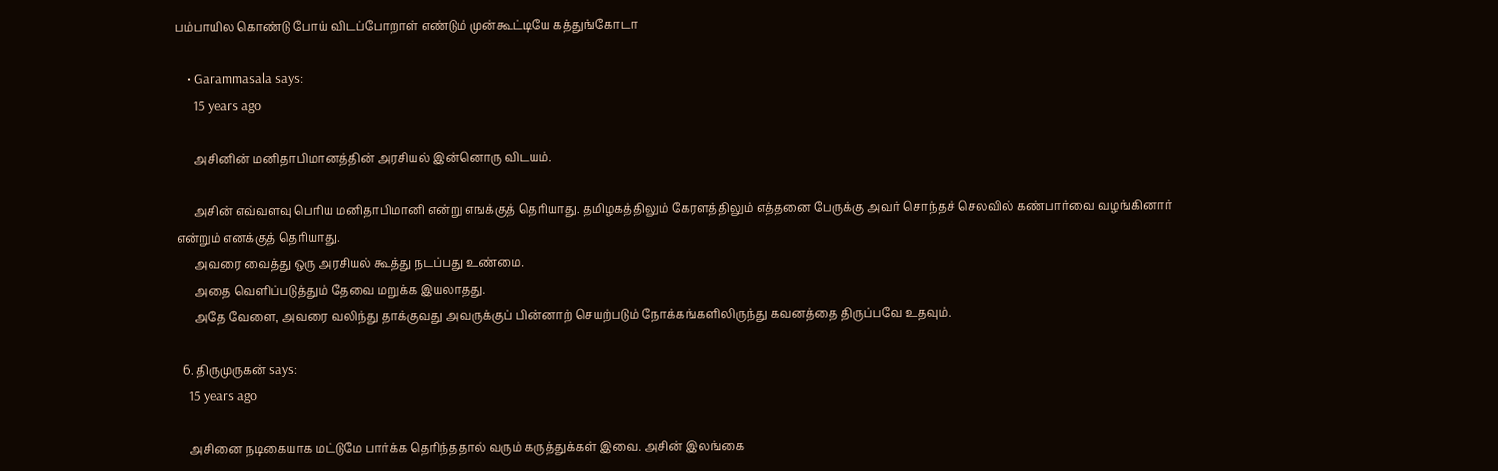பம்பாயில கொண்டு போய் விடப்போறாள் எண்டும் முன்கூட்டியே கத்துங்கோடா

    • Garammasala says:
      15 years ago

      அசினின் மனிதாபிமானத்தின் அரசியல் இன்னொரு விடயம்.

      அசின் எவ்வளவு பெரிய மனிதாபிமானி என்று எஙக்குத் தெரியாது. தமிழகத்திலும் கேரளத்திலும் எத்தனை பேருக்கு அவர் சொந்தச் செலவில் கண்பார்வை வழங்கினார் என்றும் எனக்குத் தெரியாது.
      அவரை வைத்து ஒரு அரசியல் கூத்து நடப்பது உண்மை.
      அதை வெளிப்படுத்தும் தேவை மறுக்க இயலாதது.
      அதே வேளை, அவரை வலிந்து தாக்குவது அவருக்குப் பின்னாற் செயற்படும் நோக்கங்களிலிருந்து கவனத்தை திருப்பவே உதவும்.

  6. திருமுருகன் says:
    15 years ago

    அசினை நடிகையாக மட்டுமே பார்க்க தெரிந்ததால் வரும் கருத்துக்கள் இவை. அசின் இலங்கை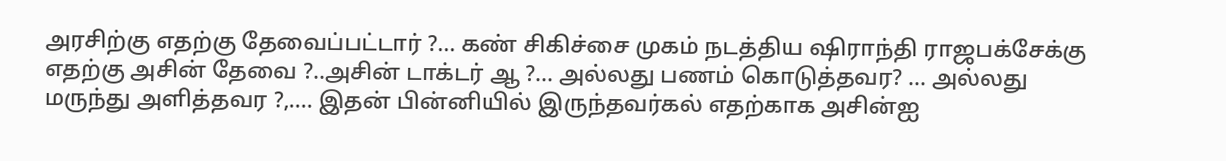அரசிற்கு எதற்கு தேவைப்பட்டார் ?… கண் சிகிச்சை முகம் நடத்திய ஷிராந்தி ராஜபக்சேக்கு எதற்கு அசின் தேவை ?..அசின் டாக்டர் ஆ ?… அல்லது பணம் கொடுத்தவர? … அல்லது மருந்து அளித்தவர ?,…. இதன் பின்னியில் இருந்தவர்கல் எதற்காக அசின்ஐ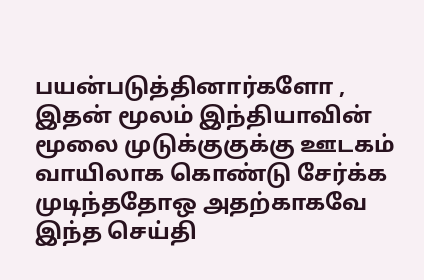பயன்படுத்தினார்களோ , இதன் மூலம் இந்தியாவின் மூலை முடுக்குகுக்கு ஊடகம் வாயிலாக கொண்டு சேர்க்க முடிந்ததோஒ அதற்காகவே இந்த செய்தி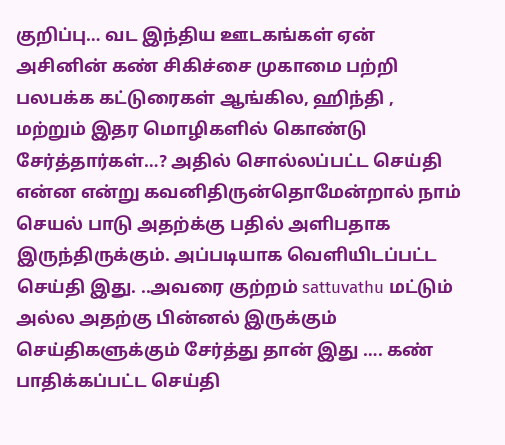குறிப்பு… வட இந்திய ஊடகங்கள் ஏன் அசினின் கண் சிகிச்சை முகாமை பற்றி பலபக்க கட்டுரைகள் ஆங்கில, ஹிந்தி , மற்றும் இதர மொழிகளில் கொண்டு சேர்த்தார்கள்…? அதில் சொல்லப்பட்ட செய்தி என்ன என்று கவனிதிருன்தொமேன்றால் நாம் செயல் பாடு அதற்க்கு பதில் அளிபதாக இருந்திருக்கும். அப்படியாக வெளியிடப்பட்ட செய்தி இது. ..அவரை குற்றம் sattuvathu மட்டும் அல்ல அதற்கு பின்னல் இருக்கும் செய்திகளுக்கும் சேர்த்து தான் இது …. கண் பாதிக்கப்பட்ட செய்தி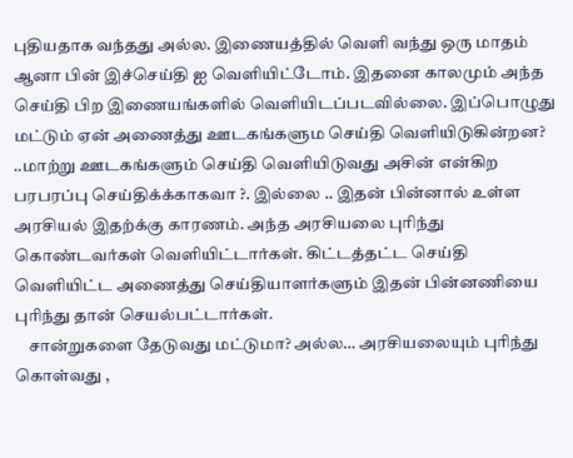புதியதாக வந்தது அல்ல. இணையத்தில் வெளி வந்து ஒரு மாதம் ஆனா பின் இச்செய்தி ஐ வெளியிட்டோம். இதனை காலமும் அந்த செய்தி பிற இணையங்களில் வெளியிடப்படவில்லை. இப்பொழுது மட்டும் ஏன் அணைத்து ஊடகங்களும செய்தி வெளியிடுகின்றன? ..மாற்று ஊடகங்களும் செய்தி வெளியிடுவது அசின் என்கிற பரபரப்பு செய்திக்க்காகவா ?. இல்லை .. இதன் பின்னால் உள்ள அரசியல் இதற்க்கு காரணம். அந்த அரசியலை புரிந்து கொண்டவர்கள் வெளியிட்டார்கள். கிட்டத்தட்ட செய்தி வெளியிட்ட அணைத்து செய்தியாளர்களும் இதன் பின்னணியை புரிந்து தான் செயல்பட்டார்கள்.
    சான்றுகளை தேடுவது மட்டுமா? அல்ல… அரசியலையும் புரிந்து கொள்வது ,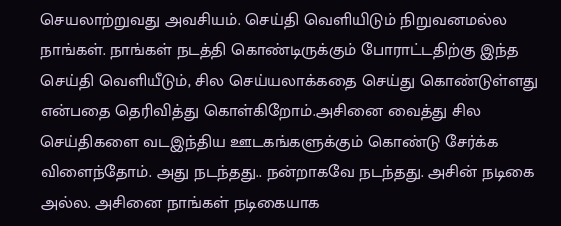செயலாற்றுவது அவசியம். செய்தி வெளியிடும் நிறுவனமல்ல நாங்கள். நாங்கள் நடத்தி கொண்டிருக்கும் போராட்டதிற்கு இந்த செய்தி வெளியீடும், சில செய்யலாக்கதை செய்து கொண்டுள்ளது என்பதை தெரிவித்து கொள்கிறோம்.அசினை வைத்து சில செய்திகளை வடஇந்திய ஊடகங்களுக்கும் கொண்டு சேர்க்க விளைந்தோம். அது நடந்தது.. நன்றாகவே நடந்தது. அசின் நடிகை அல்ல. அசினை நாங்கள் நடிகையாக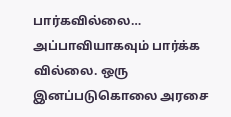பார்கவில்லை… அப்பாவியாகவும் பார்க்க வில்லை. ஒரு இனப்படுகொலை அரசை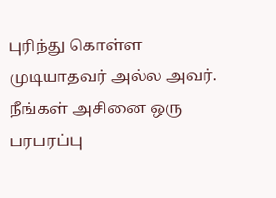புரிந்து கொள்ள முடியாதவர் அல்ல அவர். நீங்கள் அசினை ஒரு பரபரப்பு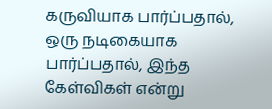கருவியாக பார்ப்பதால், ஒரு நடிகையாக பார்ப்பதால், இந்த கேள்விகள் என்று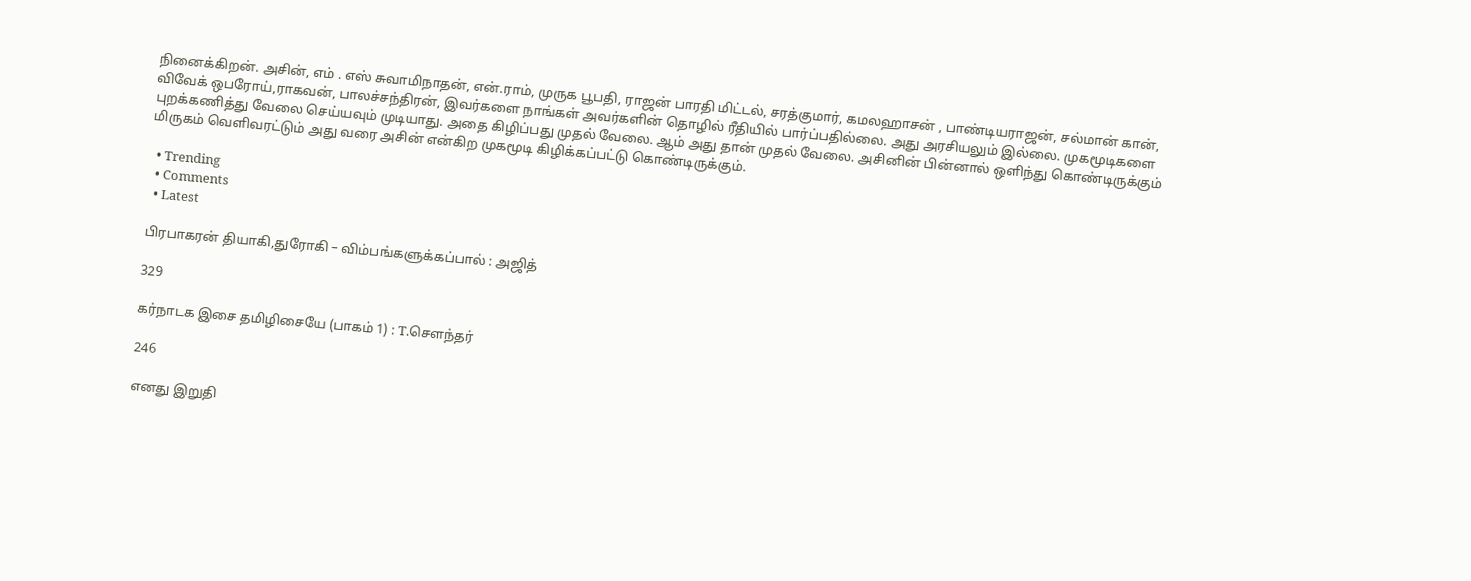நினைக்கிறன். அசின், எம் . எஸ் சுவாமிநாதன், என்.ராம், முருக பூபதி, ராஜன் பாரதி மிட்டல், சரத்குமார், கமலஹாசன் , பாண்டியராஜன், சல்மான் கான், விவேக் ஒபரோய்,ராகவன், பாலச்சந்திரன், இவர்களை நாங்கள் அவர்களின் தொழில் ரீதியில் பார்ப்பதில்லை. அது அரசியலும் இல்லை. முகமூடிகளை புறக்கணித்து வேலை செய்யவும் முடியாது. அதை கிழிப்பது முதல் வேலை. ஆம் அது தான் முதல் வேலை. அசினின் பின்னால் ஒளிந்து கொண்டிருக்கும் மிருகம் வெளிவரட்டும் அது வரை அசின் என்கிற முகமூடி கிழிக்கப்பட்டு கொண்டிருக்கும்.

  • Trending
  • Comments
  • Latest

பிரபாகரன் தியாகி,துரோகி – விம்பங்களுக்கப்பால் : அஜித்

329

கர்நாடக இசை தமிழிசையே (பாகம் 1) : T.செளந்தர்

246

எனது இறுதி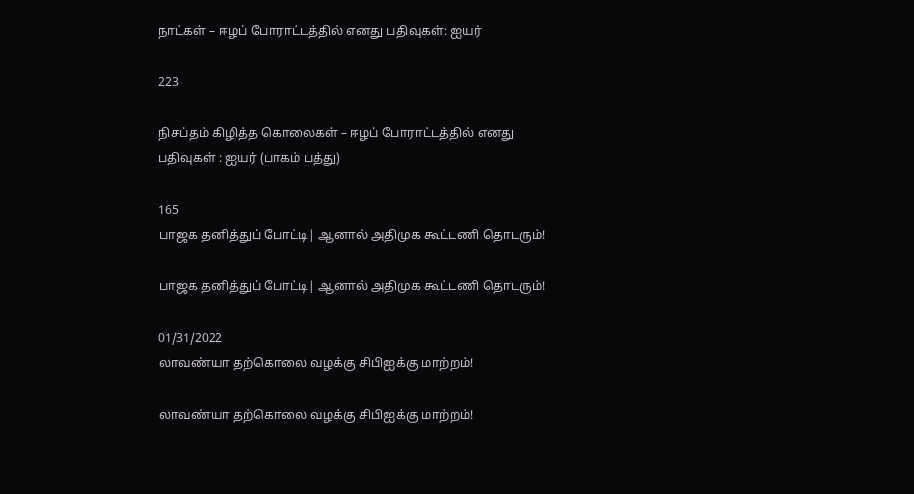நாட்கள் – ஈழப் போராட்டத்தில் எனது பதிவுகள்: ஐயர்

223

நிசப்தம் கிழித்த கொலைகள் – ஈழப் போராட்டத்தில் எனது பதிவுகள் : ஐயர் (பாகம் பத்து)

165
பாஜக தனித்துப் போட்டி| ஆனால் அதிமுக கூட்டணி தொடரும்!

பாஜக தனித்துப் போட்டி| ஆனால் அதிமுக கூட்டணி தொடரும்!

01/31/2022
லாவண்யா தற்கொலை வழக்கு சிபிஐக்கு மாற்றம்!

லாவண்யா தற்கொலை வழக்கு சிபிஐக்கு மாற்றம்!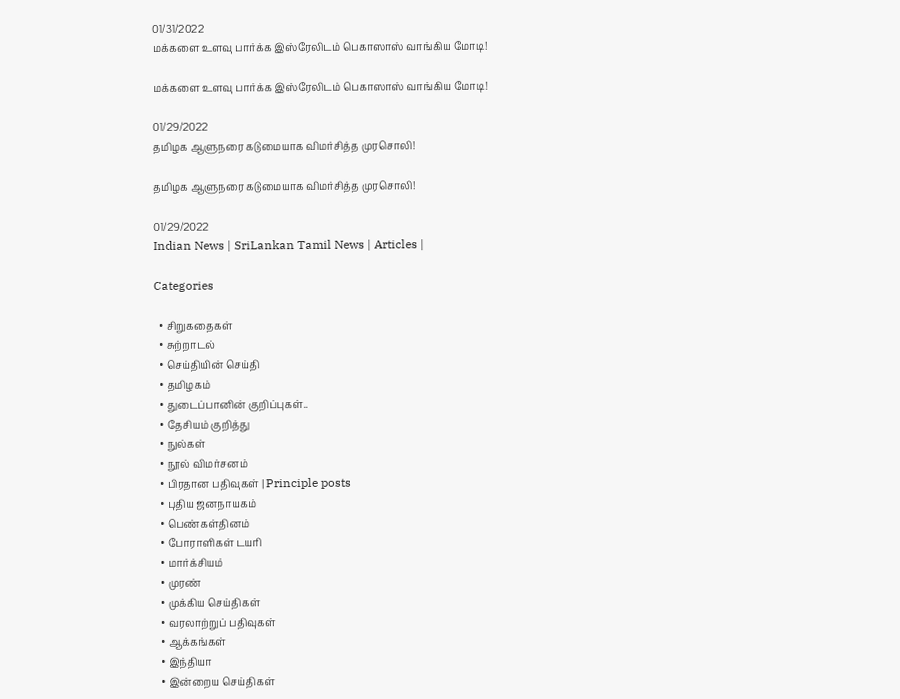01/31/2022
மக்களை உளவு பார்க்க இஸ்ரேலிடம் பெகாஸாஸ் வாங்கிய மோடி!

மக்களை உளவு பார்க்க இஸ்ரேலிடம் பெகாஸாஸ் வாங்கிய மோடி!

01/29/2022
தமிழக ஆளுநரை கடுமையாக விமர்சித்த முரசொலி!

தமிழக ஆளுநரை கடுமையாக விமர்சித்த முரசொலி!

01/29/2022
Indian News | SriLankan Tamil News | Articles |

Categories

  • சிறுகதைகள்
  • சுற்றாடல்
  • செய்தியின் செய்தி
  • தமிழகம்
  • துடைப்பானின் குறிப்புகள்..
  • தேசியம் குறித்து
  • நுல்கள்
  • நூல் விமர்சனம்
  • பிரதான பதிவுகள் | Principle posts
  • புதிய ஜனநாயகம்
  • பெண்கள்தினம்
  • போராளிகள் டயரி
  • மார்க்சியம்
  • முரண்
  • முக்கிய செய்திகள்
  • வரலாற்றுப் பதிவுகள்
  • ஆக்கங்கள்
  • இந்தியா
  • இன்றைய செய்திகள்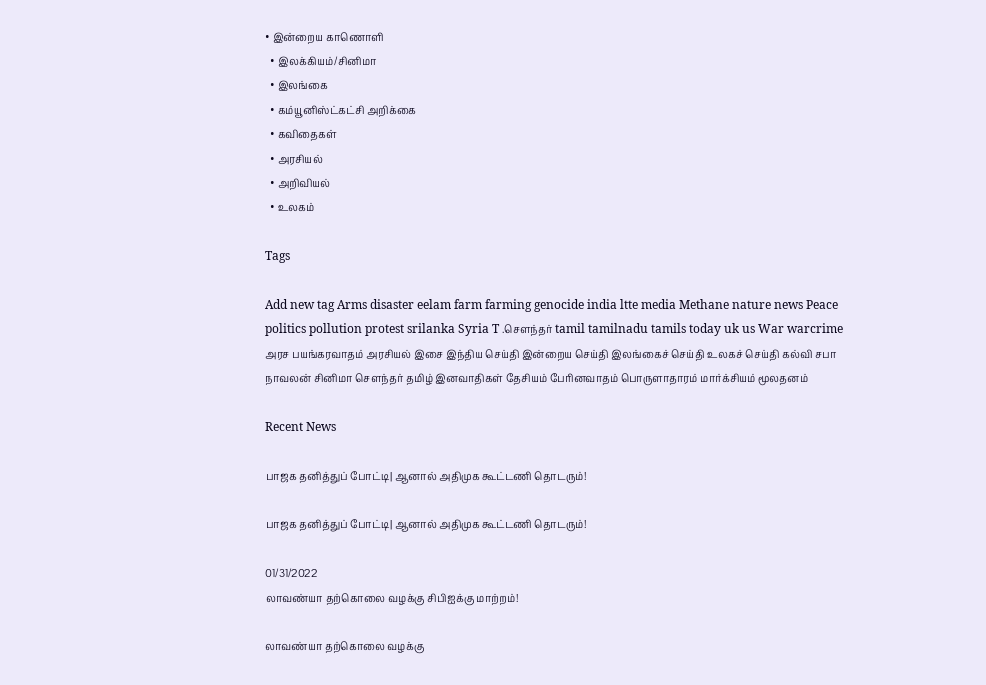• இன்றைய காணொளி
  • இலக்கியம்/சினிமா
  • இலங்கை
  • கம்யூனிஸ்ட்கட்சி அறிக்கை
  • கவிதைகள்
  • அரசியல்
  • அறிவியல்
  • உலகம்

Tags

Add new tag Arms disaster eelam farm farming genocide india ltte media Methane nature news Peace politics pollution protest srilanka Syria T .சௌந்தர் tamil tamilnadu tamils today uk us War warcrime அரச பயங்கரவாதம் அரசியல் இசை இந்திய செய்தி இன்றைய செய்தி இலங்கைச் செய்தி உலகச் செய்தி கல்வி சபா நாவலன் சினிமா சௌந்தர் தமிழ் இனவாதிகள் தேசியம் பேரினவாதம் பொருளாதாரம் மார்க்சியம் மூலதனம்

Recent News

பாஜக தனித்துப் போட்டி| ஆனால் அதிமுக கூட்டணி தொடரும்!

பாஜக தனித்துப் போட்டி| ஆனால் அதிமுக கூட்டணி தொடரும்!

01/31/2022
லாவண்யா தற்கொலை வழக்கு சிபிஐக்கு மாற்றம்!

லாவண்யா தற்கொலை வழக்கு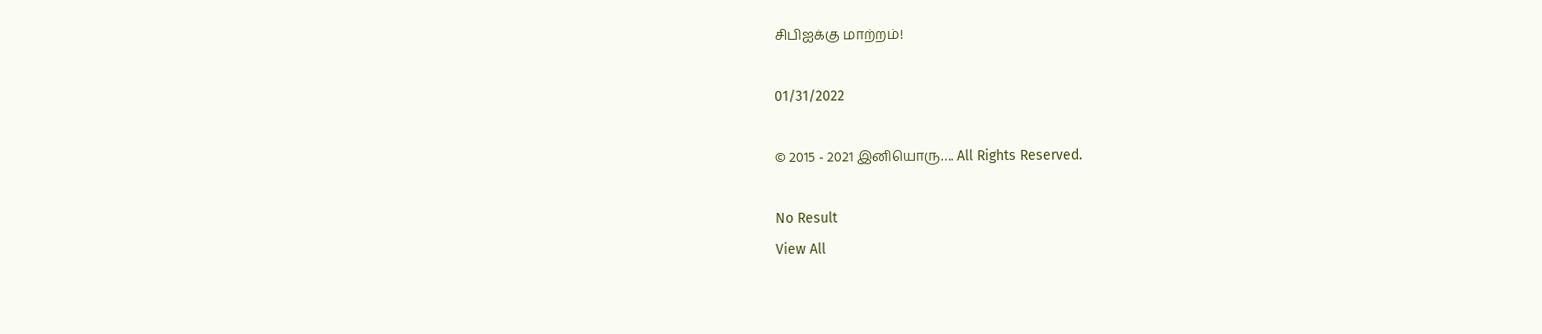சிபிஐக்கு மாற்றம்!

01/31/2022

© 2015 - 2021 இனியொரு…. All Rights Reserved.

No Result
View All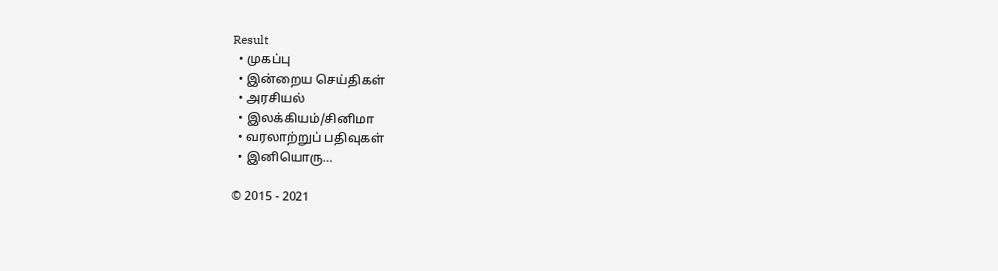Result
  • முகப்பு
  • இன்றைய செய்திகள்
  • அரசியல்
  • இலக்கியம்/சினிமா
  • வரலாற்றுப் பதிவுகள்
  • இனியொரு…

© 2015 - 2021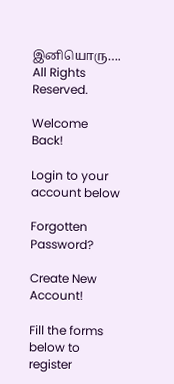இனியொரு…. All Rights Reserved.

Welcome Back!

Login to your account below

Forgotten Password?

Create New Account!

Fill the forms below to register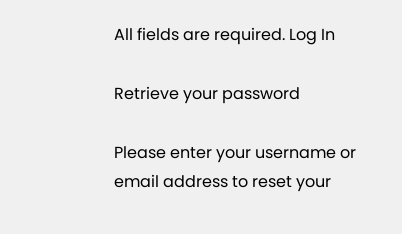All fields are required. Log In

Retrieve your password

Please enter your username or email address to reset your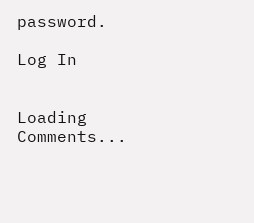password.

Log In


Loading Comments...